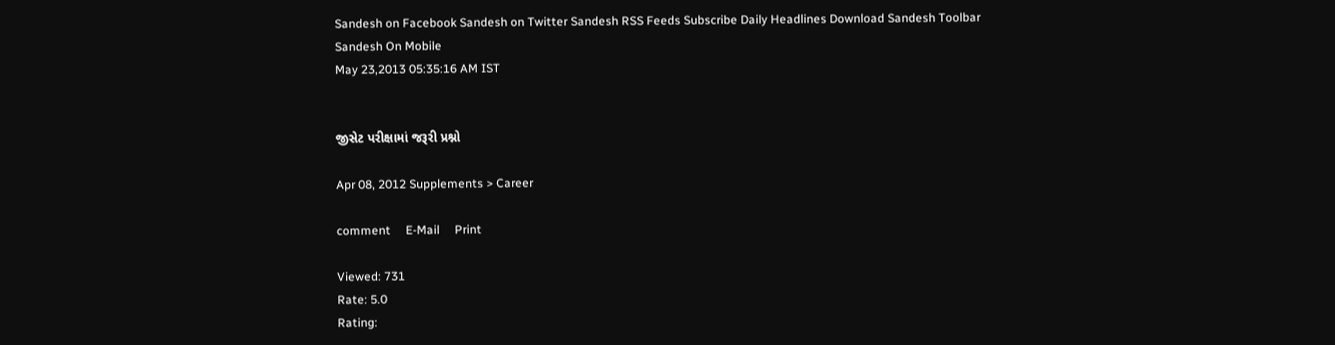Sandesh on Facebook Sandesh on Twitter Sandesh RSS Feeds Subscribe Daily Headlines Download Sandesh Toolbar Sandesh On Mobile
May 23,2013 05:35:16 AM IST


જીસેટ પરીક્ષામાં જરૂરી પ્રશ્નો

Apr 08, 2012 Supplements > Career

comment     E-Mail     Print

Viewed: 731
Rate: 5.0
Rating: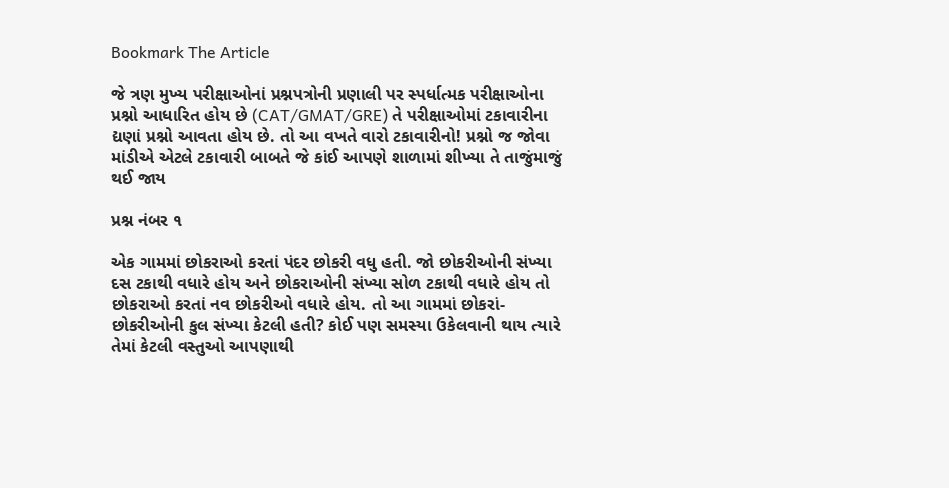Bookmark The Article

જે ત્રણ મુખ્ય પરીક્ષાઓનાં પ્રશ્નપત્રોની પ્રણાલી પર સ્પર્ધાત્મક પરીક્ષાઓના પ્રશ્નો આધારિત હોય છે (CAT/GMAT/GRE) તે પરીક્ષાઓમાં ટકાવારીના દ્યણાં પ્રશ્નો આવતા હોય છે. તો આ વખતે વારો ટકાવારીનો! પ્રશ્નો જ જોવા માંડીએ એટલે ટકાવારી બાબતે જે કાંઈ આપણે શાળામાં શીખ્યા તે તાજુંમાજું થઈ જાય

પ્રશ્ન નંબર ૧

એક ગામમાં છોકરાઓ કરતાં પંદર છોકરી વધુ હતી. જો છોકરીઓની સંખ્યા દસ ટકાથી વધારે હોય અને છોકરાઓની સંખ્યા સોળ ટકાથી વધારે હોય તો છોકરાઓ કરતાં નવ છોકરીઓ વધારે હોય. તો આ ગામમાં છોકરાં-છોકરીઓની કુલ સંખ્યા કેટલી હતી? કોઈ પણ સમસ્યા ઉકેલવાની થાય ત્યારે તેમાં કેટલી વસ્તુઓ આપણાથી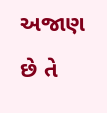અજાણ છે તે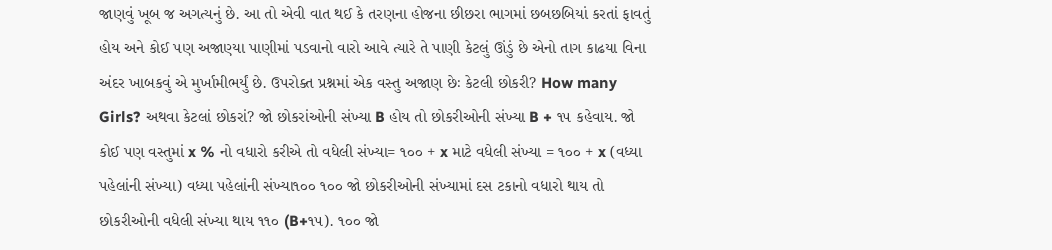જાણવું ખૂબ જ અગત્યનું છે. આ તો એવી વાત થઈ કે તરણના હોજના છીછરા ભાગમાં છબછબિયાં કરતાં ફાવતું હોય અને કોઈ પણ અજાણ્યા પાણીમાં પડવાનો વારો આવે ત્યારે તે પાણી કેટલું ઊંડું છે એનો તાગ કાઢયા વિના અંદર ખાબકવું એ મુર્ખામીભર્યું છે. ઉપરોક્ત પ્રશ્નમાં એક વસ્તુ અજાણ છેઃ કેટલી છોકરી? How many Girls? અથવા કેટલાં છોકરાં? જો છોકરાંઓની સંખ્યા B હોય તો છોકરીઓની સંખ્યા B + ૧૫ કહેવાય. જો કોઈ પણ વસ્તુમાં x % નો વધારો કરીએ તો વધેલી સંખ્યા= ૧૦૦ + x માટે વધેલી સંખ્યા = ૧૦૦ + x (વધ્યા પહેલાંની સંખ્યા) વધ્યા પહેલાંની સંખ્યા૧૦૦ ૧૦૦ જો છોકરીઓની સંખ્યામાં દસ ટકાનો વધારો થાય તો છોકરીઓની વધેલી સંખ્યા થાય ૧૧૦ (B+૧૫). ૧૦૦ જો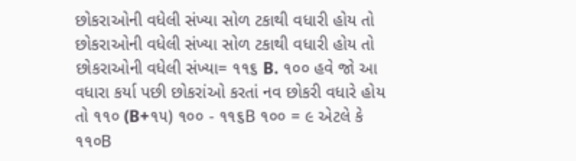છોકરાઓની વધેલી સંખ્યા સોળ ટકાથી વધારી હોય તો છોકરાઓની વધેલી સંખ્યા સોળ ટકાથી વધારી હોય તો છોકરાઓની વધેલી સંખ્યા= ૧૧૬ B. ૧૦૦ હવે જો આ વધારા કર્યા પછી છોકરાંઓ કરતાં નવ છોકરી વધારે હોય તો ૧૧૦ (B+૧૫) ૧૦૦ - ૧૧૬B ૧૦૦ = ૯ એટલે કે ૧૧૦B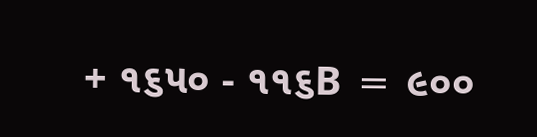+ ૧૬૫૦ - ૧૧૬B = ૯૦૦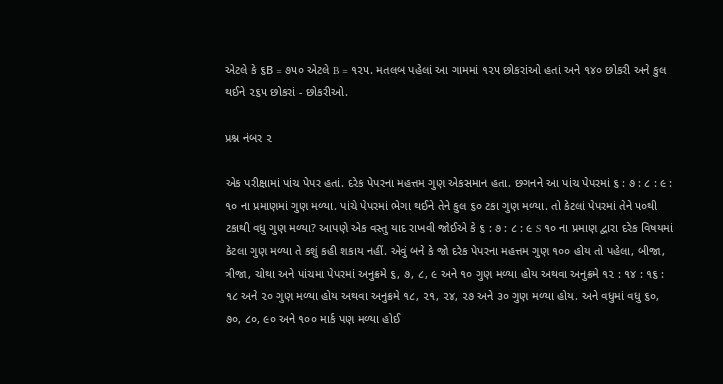એટલે કે ૬B = ૭૫૦ એટલે B = ૧૨૫. મતલબ પહેલાં આ ગામમાં ૧૨૫ છોકરાંઓ હતાં અને ૧૪૦ છોકરી અને કુલ થઈને ૨૬૫ છોકરાં - છોકરીઓ.

પ્રશ્ન નંબર ૨

એક પરીક્ષામાં પાંચ પેપર હતાં. દરેક પેપરના મહત્તમ ગુણ એકસમાન હતા. છગનને આ પાંચ પેપરમાં ૬ : ૭ : ૮ : ૯ : ૧૦ ના પ્રમાણમાં ગુણ મળ્યા. પાંચે પેપરમાં ભેગા થઈને તેને કુલ ૬૦ ટકા ગુણ મળ્યા. તો કેટલાં પેપરમાં તેને ૫૦થી ટકાથી વધુ ગુણ મળ્યા? આપણે એક વસ્તુ યાદ રાખવી જોઈએ કે ૬ : ૭ : ૮ : ૯ S ૧૦ ના પ્રમાણ દ્વારા દરેક વિષયમાં કેટલા ગુણ મળ્યા તે કશું કહી શકાય નહીં. એવું બને કે જો દરેક પેપરના મહત્તમ ગુણ ૧૦૦ હોય તો પહેલા, બીજા, ત્રીજા, ચોથા અને પાંચમા પેપરમાં અનુક્રમે ૬, ૭, ૮, ૯ અને ૧૦ ગુણ મળ્યા હોય અથવા અનુક્રમે ૧૨ : ૧૪ : ૧૬ : ૧૮ અને ૨૦ ગુણ મળ્યા હોય અથવા અનુક્રમે ૧૮, ૨૧, ૨૪, ૨૭ અને ૩૦ ગુણ મળ્યા હોય. અને વધુમાં વધુ ૬૦, ૭૦, ૮૦, ૯૦ અને ૧૦૦ માર્ક પણ મળ્યા હોઈ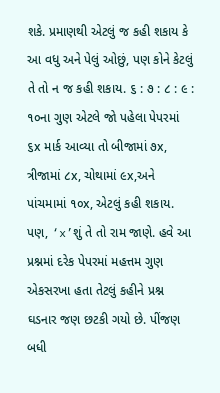શકે. પ્રમાણથી એટલું જ કહી શકાય કે આ વધુ અને પેલું ઓછું, પણ કોને કેટલું તે તો ન જ કહી શકાય. ૬ : ૭ : ૮ : ૯ : ૧૦ના ગુણ એટલે જો પહેલા પેપરમાં ૬x માર્ક આવ્યા તો બીજામાં ૭x, ત્રીજામાં ૮x, ચોથામાં ૯x,અને પાંચમામાં ૧૦x, એટલું કહી શકાય. પણ, ‘x’શું તે તો રામ જાણે. હવે આ પ્રશ્નમાં દરેક પેપરમાં મહત્તમ ગુણ એકસરખા હતા તેટલું કહીને પ્રશ્ન ઘડનાર જણ છટકી ગયો છે. પીંજણ બધી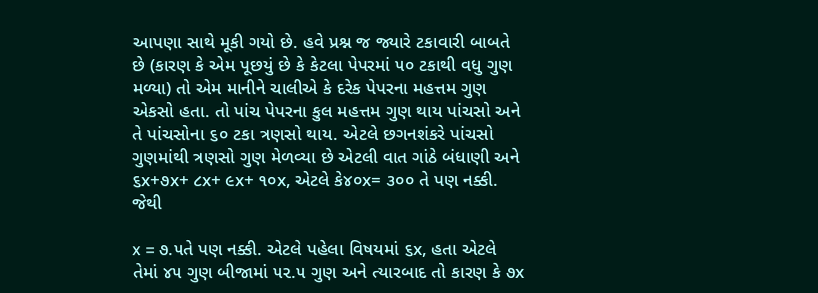આપણા સાથે મૂકી ગયો છે. હવે પ્રશ્ન જ જ્યારે ટકાવારી બાબતે છે (કારણ કે એમ પૂછયું છે કે કેટલા પેપરમાં ૫૦ ટકાથી વધુ ગુણ મળ્યા) તો એમ માનીને ચાલીએ કે દરેક પેપરના મહત્તમ ગુણ એકસો હતા. તો પાંચ પેપરના કુલ મહત્તમ ગુણ થાય પાંચસો અને તે પાંચસોના ૬૦ ટકા ત્રણસો થાય. એટલે છગનશંકરે પાંચસો ગુણમાંથી ત્રણસો ગુણ મેળવ્યા છે એટલી વાત ગાંઠે બંધાણી અને ૬x+૭x+ ૮x+ ૯x+ ૧૦x, એટલે કે૪૦x= ૩૦૦ તે પણ નક્કી. જેથી

x = ૭.૫તે પણ નક્કી. એટલે પહેલા વિષયમાં ૬x, હતા એટલે તેમાં ૪૫ ગુણ બીજામાં ૫૨.૫ ગુણ અને ત્યારબાદ તો કારણ કે ૭x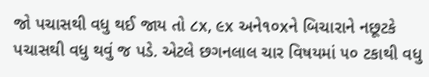જો પચાસથી વધુ થઈ જાય તો ૮x, ૯x અને૧૦xને બિચારાને નછૂટકે પચાસથી વધુ થવું જ પડે. એટલે છગનલાલ ચાર વિષયમાં ૫૦ ટકાથી વધુ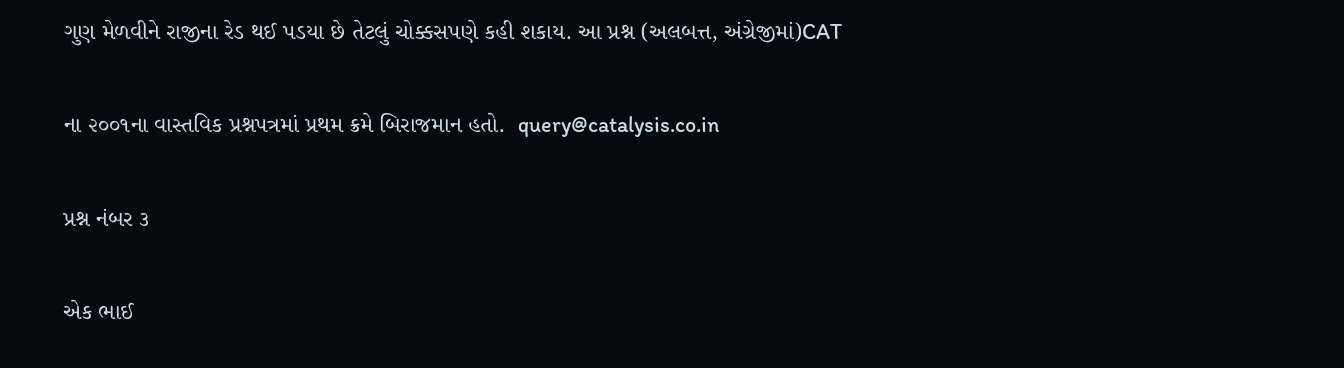ગુણ મેળવીને રાજીના રેડ થઈ પડયા છે તેટલું ચોક્કસપણે કહી શકાય. આ પ્રશ્ન (અલબત્ત, અંગ્રેજીમાં)CAT

ના ૨૦૦૧ના વાસ્તવિક પ્રશ્નપત્રમાં પ્રથમ ક્રમે બિરાજમાન હતો.  query@catalysis.co.in

પ્રશ્ન નંબર ૩

એક ભાઈ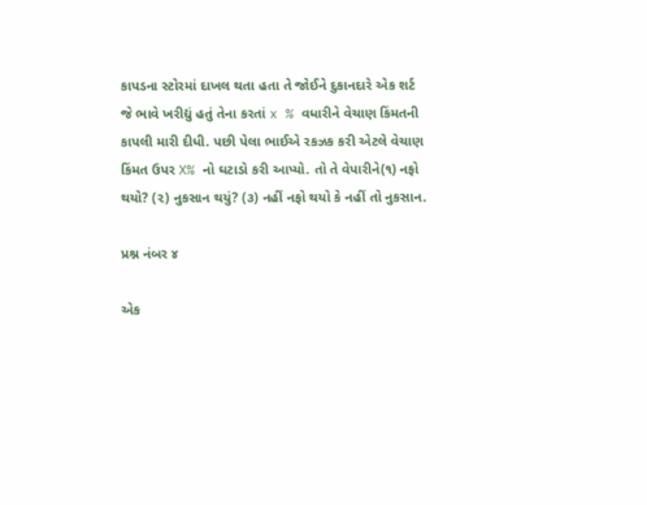કાપડના સ્ટોરમાં દાખલ થતા હતા તે જોઈને દુકાનદારે એક શર્ટ જે ભાવે ખરીદ્યું હતું તેના કરતાં x % વધારીને વેચાણ કિંમતની કાપલી મારી દીધી. પછી પેલા ભાઈએ રકઝક કરી એટલે વેચાણ કિંમત ઉપર X% નો ઘટાડો કરી આપ્યો. તો તે વેપારીને(૧) નફો થયો? (૨) નુકસાન થયું? (૩) નહીં નફો થયો કે નહીં તો નુકસાન.

પ્રશ્ન નંબર ૪

એક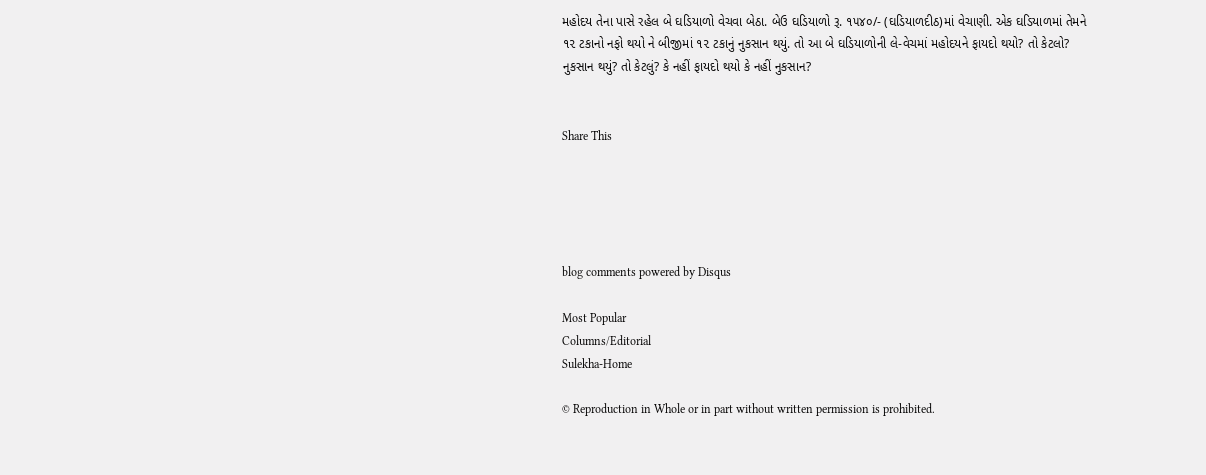મહોદય તેના પાસે રહેલ બે ઘડિયાળો વેચવા બેઠા. બેઉ ઘડિયાળો રૂ. ૧૫૪૦/- (ઘડિયાળદીઠ)માં વેચાણી. એક ઘડિયાળમાં તેમને ૧૨ ટકાનો નફો થયો ને બીજીમાં ૧૨ ટકાનું નુકસાન થયું. તો આ બે ઘડિયાળોની લે-વેચમાં મહોદયને ફાયદો થયો? તો કેટલો? નુકસાન થયું? તો કેટલું? કે નહીં ફાયદો થયો કે નહીં નુકસાન?


Share This





blog comments powered by Disqus

Most Popular
Columns/Editorial
Sulekha-Home

© Reproduction in Whole or in part without written permission is prohibited.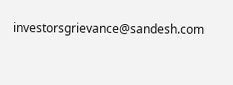investorsgrievance@sandesh.com